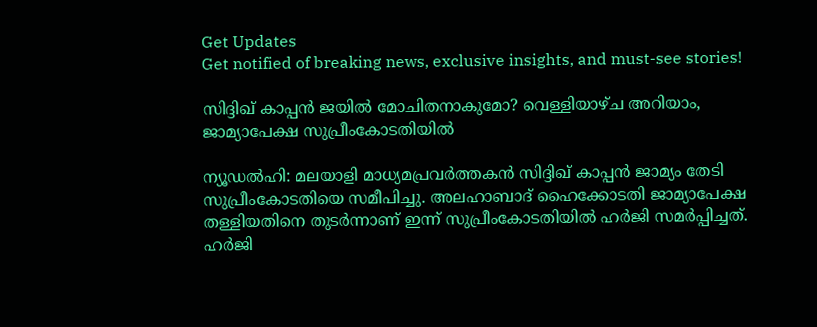Get Updates
Get notified of breaking news, exclusive insights, and must-see stories!

സിദ്ദിഖ് കാപ്പന്‍ ജയില്‍ മോചിതനാകുമോ? വെള്ളിയാഴ്ച അറിയാം, ജാമ്യാപേക്ഷ സുപ്രീംകോടതിയില്‍

ന്യൂഡല്‍ഹി: മലയാളി മാധ്യമപ്രവര്‍ത്തകന്‍ സിദ്ദിഖ് കാപ്പന്‍ ജാമ്യം തേടി സുപ്രീംകോടതിയെ സമീപിച്ചു. അലഹാബാദ് ഹൈക്കോടതി ജാമ്യാപേക്ഷ തള്ളിയതിനെ തുടര്‍ന്നാണ് ഇന്ന് സുപ്രീംകോടതിയില്‍ ഹര്‍ജി സമര്‍പ്പിച്ചത്. ഹര്‍ജി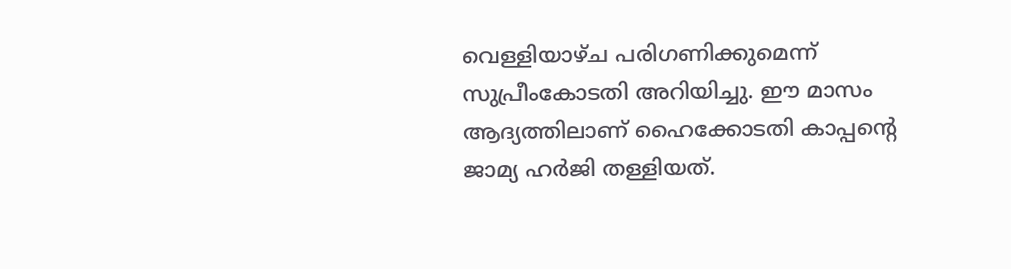വെള്ളിയാഴ്ച പരിഗണിക്കുമെന്ന് സുപ്രീംകോടതി അറിയിച്ചു. ഈ മാസം ആദ്യത്തിലാണ് ഹൈക്കോടതി കാപ്പന്റെ ജാമ്യ ഹര്‍ജി തള്ളിയത്.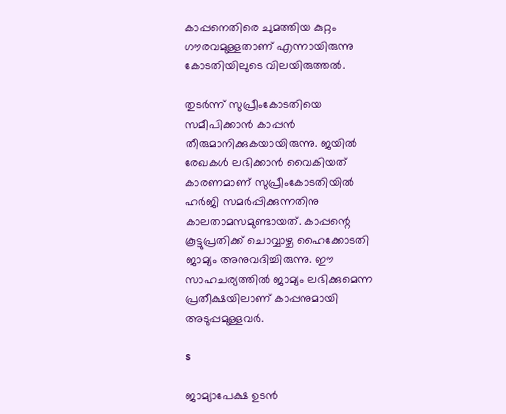കാപ്പനെതിരെ ചുമത്തിയ കുറ്റം ഗൗരവമുള്ളതാണ് എന്നായിരുന്നു കോടതിയിലുടെ വിലയിരുത്തല്‍.

തുടര്‍ന്ന് സുപ്രീംകോടതിയെ സമീപിക്കാന്‍ കാപ്പന്‍ തീരുമാനിക്കുകയായിരുന്നു. ജയില്‍ രേഖകള്‍ ലഭിക്കാന്‍ വൈകിയത് കാരണമാണ് സുപ്രീംകോടതിയില്‍ ഹര്‍ജി സമര്‍പ്പിക്കുന്നതിനു കാലതാമസമുണ്ടായത്. കാപ്പന്റെ കൂട്ടുപ്രതിക്ക് ചൊവ്വാഴ്ച ഹൈക്കോടതി ജാമ്യം അനുവദിച്ചിരുന്നു. ഈ സാഹചര്യത്തില്‍ ജാമ്യം ലഭിക്കുമെന്ന പ്രതീക്ഷയിലാണ് കാപ്പനുമായി അടുപ്പമുള്ളവര്‍.

s

ജാമ്യാപേക്ഷ ഉടന്‍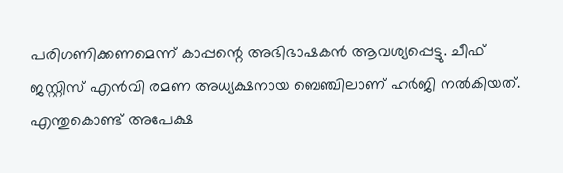പരിഗണിക്കണമെന്ന് കാപ്പന്റെ അഭിഭാഷകന്‍ ആവശ്യപ്പെട്ടു. ചീഫ് ജസ്റ്റിസ് എന്‍വി രമണ അധ്യക്ഷനായ ബെഞ്ചിലാണ് ഹര്‍ജി നല്‍കിയത്. എന്തുകൊണ്ട് അപേക്ഷ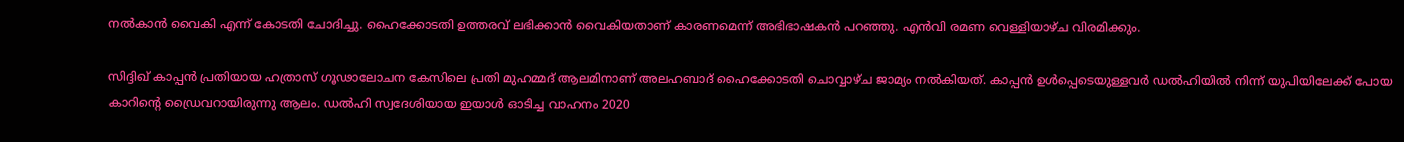നല്‍കാന്‍ വൈകി എന്ന് കോടതി ചോദിച്ചു. ഹൈക്കോടതി ഉത്തരവ് ലഭിക്കാന്‍ വൈകിയതാണ് കാരണമെന്ന് അഭിഭാഷകന്‍ പറഞ്ഞു. എന്‍വി രമണ വെള്ളിയാഴ്ച വിരമിക്കും.

സിദ്ദിഖ് കാപ്പന്‍ പ്രതിയായ ഹത്രാസ് ഗൂഢാലോചന കേസിലെ പ്രതി മുഹമ്മദ് ആലമിനാണ് അലഹബാദ് ഹൈക്കോടതി ചൊവ്വാഴ്ച ജാമ്യം നല്‍കിയത്. കാപ്പന്‍ ഉള്‍പ്പെടെയുള്ളവര്‍ ഡല്‍ഹിയില്‍ നിന്ന് യുപിയിലേക്ക് പോയ കാറിന്റെ ഡ്രൈവറായിരുന്നു ആലം. ഡല്‍ഹി സ്വദേശിയായ ഇയാള്‍ ഓടിച്ച വാഹനം 2020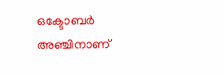ഒക്ടോബര്‍ അഞ്ചിനാണ്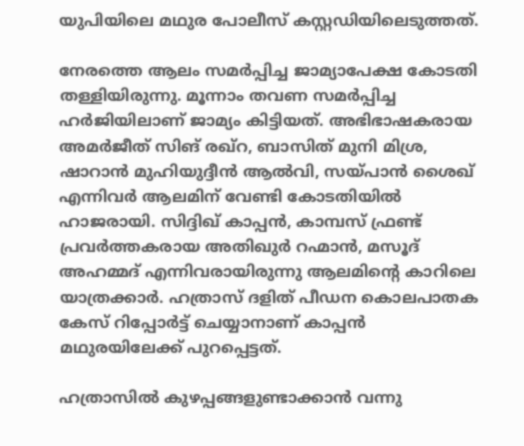യുപിയിലെ മഥുര പോലീസ് കസ്റ്റഡിയിലെടുത്തത്.

നേരത്തെ ആലം സമര്‍പ്പിച്ച ജാമ്യാപേക്ഷ കോടതി തള്ളിയിരുന്നു. മൂന്നാം തവണ സമര്‍പ്പിച്ച ഹര്‍ജിയിലാണ് ജാമ്യം കിട്ടിയത്. അഭിഭാഷകരായ അമര്‍ജീത് സിങ് രഖ്‌റ, ബാസിത് മുനി മിശ്ര, ഷാറാന്‍ മുഹിയുദ്ദീന്‍ ആല്‍വി, സയ്പാന്‍ ശൈഖ് എന്നിവര്‍ ആലമിന് വേണ്ടി കോടതിയില്‍ ഹാജരായി. സിദ്ദിഖ് കാപ്പന്‍, കാമ്പസ് ഫ്രണ്ട് പ്രവര്‍ത്തകരായ അതിഖുര്‍ റഹ്മാന്‍, മസൂദ് അഹമ്മദ് എന്നിവരായിരുന്നു ആലമിന്റെ കാറിലെ യാത്രക്കാര്‍. ഹത്രാസ് ദളിത് പീഡന കൊലപാതക കേസ് റിപ്പോര്‍ട്ട് ചെയ്യാനാണ് കാപ്പന്‍ മഥുരയിലേക്ക് പുറപ്പെട്ടത്.

ഹത്രാസില്‍ കുഴപ്പങ്ങളുണ്ടാക്കാന്‍ വന്നു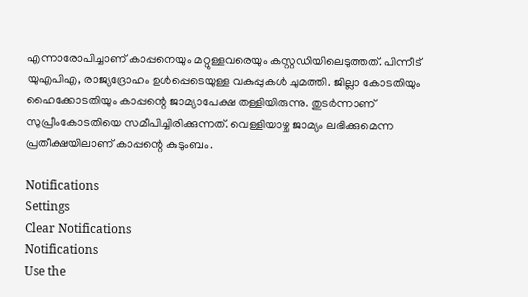എന്നാരോപിച്ചാണ് കാപ്പനെയും മറ്റുള്ളവരെയും കസ്റ്റഡിയിലെടുത്തത്. പിന്നീട് യുഎപിഎ, രാജ്യദ്രോഹം ഉള്‍പ്പെടെയുള്ള വകുപ്പുകള്‍ ചുമത്തി. ജില്ലാ കോടതിയും ഹൈക്കോടതിയും കാപ്പന്റെ ജാമ്യാപേക്ഷ തള്ളിയിരുന്നു. തുടര്‍ന്നാണ് സുപ്രീംകോടതിയെ സമീപിച്ചിരിക്കുന്നത്. വെള്ളിയാഴ്ച ജാമ്യം ലഭിക്കുമെന്ന പ്രതീക്ഷയിലാണ് കാപ്പന്റെ കുടുംബം.

Notifications
Settings
Clear Notifications
Notifications
Use the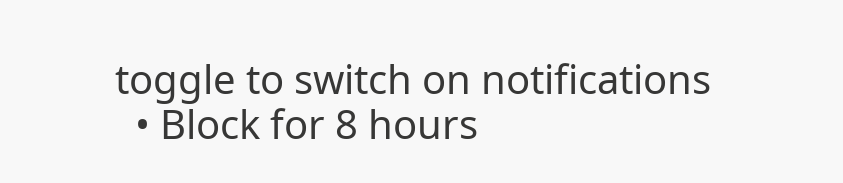toggle to switch on notifications
  • Block for 8 hours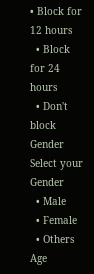• Block for 12 hours
  • Block for 24 hours
  • Don't block
Gender
Select your Gender
  • Male
  • Female
  • Others
Age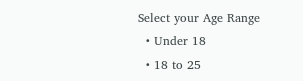Select your Age Range
  • Under 18
  • 18 to 25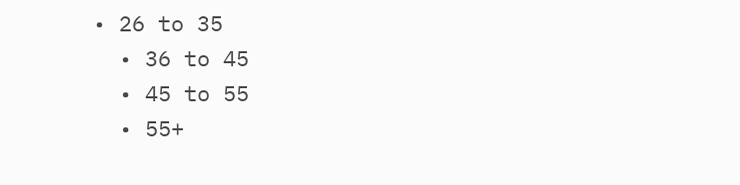• 26 to 35
  • 36 to 45
  • 45 to 55
  • 55+